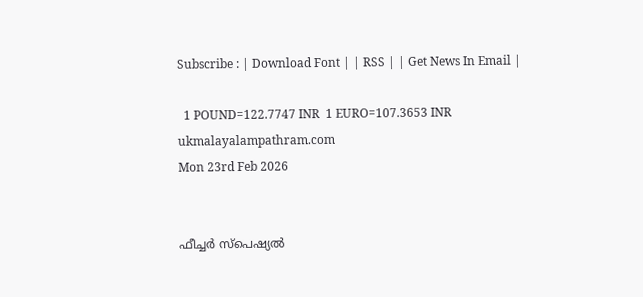Subscribe : | Download Font | | RSS | | Get News In Email |

  1 POUND=122.7747 INR  1 EURO=107.3653 INR
ukmalayalampathram.com
Mon 23rd Feb 2026


ഫീച്ചര്‍ സ്‌പെഷ്യല്‍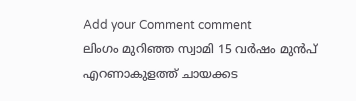Add your Comment comment
ലിംഗം മുറിഞ്ഞ സ്വാമി 15 വര്‍ഷം മുന്‍പ് എറണാകുളത്ത് ചായക്കട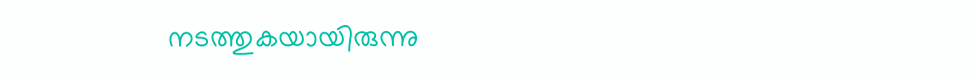നടത്തുകയായിരുന്നു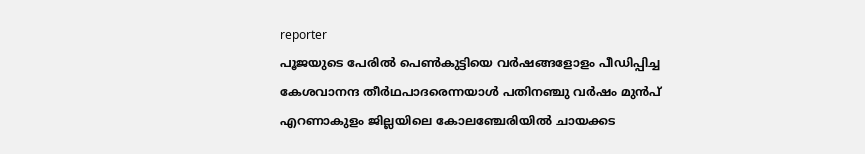reporter
പൂജയുടെ പേരില്‍ പെണ്‍കുട്ടിയെ വര്‍ഷങ്ങളോളം പീഡിപ്പിച്ച കേശവാനന്ദ തീര്‍ഥപാദരെന്നയാള്‍ പതിനഞ്ചു വര്‍ഷം മുന്‍പ് എറണാകുളം ജില്ലയിലെ കോലഞ്ചേരിയില്‍ ചായക്കട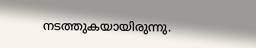നടത്തുകയായിരുന്നു.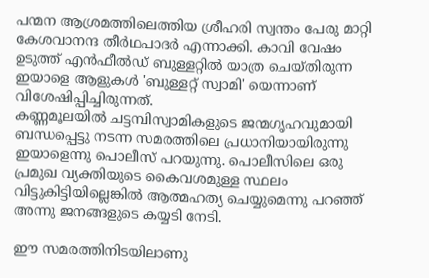പന്മന ആശ്രമത്തിലെത്തിയ ശ്രീഹരി സ്വന്തം പേരു മാറ്റി കേശവാനന്ദ തീര്‍ഥപാദര്‍ എന്നാക്കി. കാവി വേഷം ഉടുത്ത് എന്‍ഫീല്‍ഡ് ബുള്ളറ്റില്‍ യാത്ര ചെയ്തിരുന്ന ഇയാളെ ആളുകള്‍ 'ബുള്ളറ്റ് സ്വാമി' യെന്നാണ് വിശേഷിപ്പിച്ചിരുന്നത്.
കണ്ണമൂലയില്‍ ചട്ടമ്പിസ്വാമികളുടെ ജന്മഗൃഹവുമായി ബന്ധപ്പെട്ടു നടന്ന സമരത്തിലെ പ്രധാനിയായിരുന്നു ഇയാളെന്നു പൊലീസ് പറയുന്നു. പൊലീസിലെ ഒരു പ്രമുഖ വ്യക്തിയുടെ കൈവശമുള്ള സ്ഥലം വിട്ടുകിട്ടിയില്ലെങ്കില്‍ ആത്മഹത്യ ചെയ്യുമെന്നു പറഞ്ഞ് അന്നു ജനങ്ങളുടെ കയ്യടി നേടി.

ഈ സമരത്തിനിടയിലാണു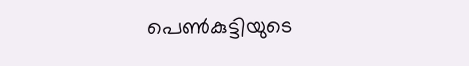പെണ്‍കുട്ടിയുടെ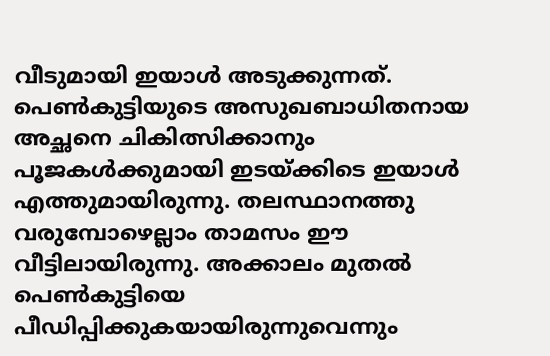വീടുമായി ഇയാള്‍ അടുക്കുന്നത്. പെണ്‍കുട്ടിയുടെ അസുഖബാധിതനായ അച്ഛനെ ചികിത്സിക്കാനും പൂജകള്‍ക്കുമായി ഇടയ്ക്കിടെ ഇയാള്‍ എത്തുമായിരുന്നു. തലസ്ഥാനത്തു വരുമ്പോഴെല്ലാം താമസം ഈ വീട്ടിലായിരുന്നു. അക്കാലം മുതല്‍ പെണ്‍കുട്ടിയെ പീഡിപ്പിക്കുകയായിരുന്നുവെന്നും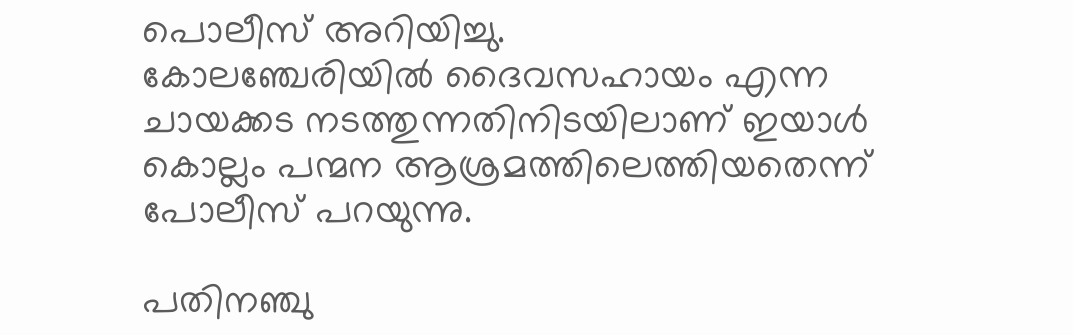പൊലീസ് അറിയിച്ചു.
കോലഞ്ചേരിയില്‍ ദൈവസഹായം എന്ന ചായക്കട നടത്തുന്നതിനിടയിലാണ് ഇയാള്‍ കൊല്ലം പന്മന ആശ്രമത്തിലെത്തിയതെന്ന് പോലീസ് പറയുന്നു.

പതിനഞ്ചു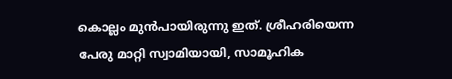കൊല്ലം മുന്‍പായിരുന്നു ഇത്. ശ്രീഹരിയെന്ന പേരു മാറ്റി സ്വാമിയായി, സാമൂഹിക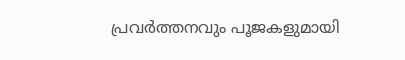പ്രവര്‍ത്തനവും പൂജകളുമായി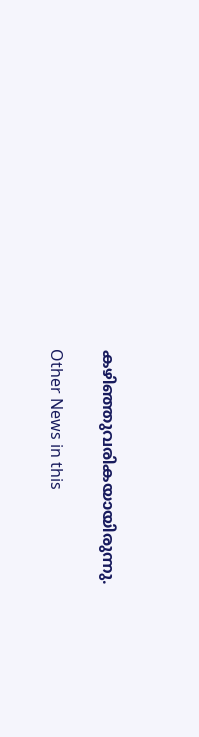കഴിഞ്ഞുവരികയായിരുന്നു.

Other News in this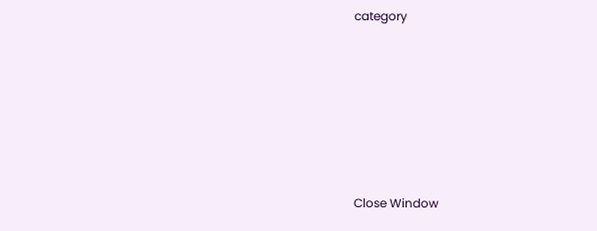category








Close Window